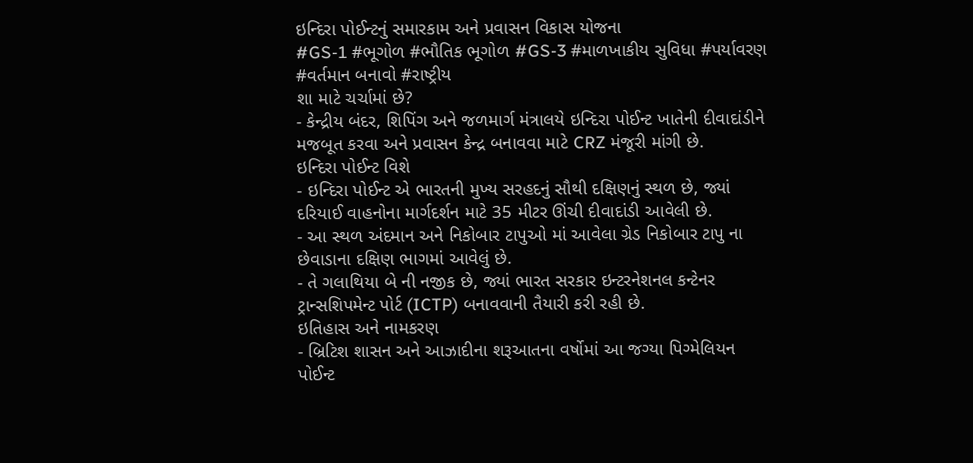ઇન્દિરા પોઈન્ટનું સમારકામ અને પ્રવાસન વિકાસ યોજના
#GS-1 #ભૂગોળ #ભૌતિક ભૂગોળ #GS-3 #માળખાકીય સુવિધા #પર્યાવરણ #વર્તમાન બનાવો #રાષ્ટ્રીય
શા માટે ચર્ચામાં છે?
- કેન્દ્રીય બંદર, શિપિંગ અને જળમાર્ગ મંત્રાલયે ઇન્દિરા પોઈન્ટ ખાતેની દીવાદાંડીને મજબૂત કરવા અને પ્રવાસન કેન્દ્ર બનાવવા માટે CRZ મંજૂરી માંગી છે.
ઇન્દિરા પોઈન્ટ વિશે
- ઇન્દિરા પોઈન્ટ એ ભારતની મુખ્ય સરહદનું સૌથી દક્ષિણનું સ્થળ છે, જ્યાં દરિયાઈ વાહનોના માર્ગદર્શન માટે 35 મીટર ઊંચી દીવાદાંડી આવેલી છે.
- આ સ્થળ અંદમાન અને નિકોબાર ટાપુઓ માં આવેલા ગ્રેડ નિકોબાર ટાપુ ના છેવાડાના દક્ષિણ ભાગમાં આવેલું છે.
- તે ગલાથિયા બે ની નજીક છે, જ્યાં ભારત સરકાર ઇન્ટરનેશનલ કન્ટેનર ટ્રાન્સશિપમેન્ટ પોર્ટ (ICTP) બનાવવાની તૈયારી કરી રહી છે.
ઇતિહાસ અને નામકરણ
- બ્રિટિશ શાસન અને આઝાદીના શરૂઆતના વર્ષોમાં આ જગ્યા પિગ્મેલિયન પોઈન્ટ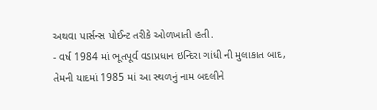અથવા પાર્સન્સ પોઈન્ટ તરીકે ઓળખાતી હતી.
- વર્ષ 1984 માં ભૂતપૂર્વ વડાપ્રધાન ઇન્દિરા ગાંધી ની મુલાકાત બાદ, તેમની યાદમાં 1985 માં આ સ્થળનું નામ બદલીને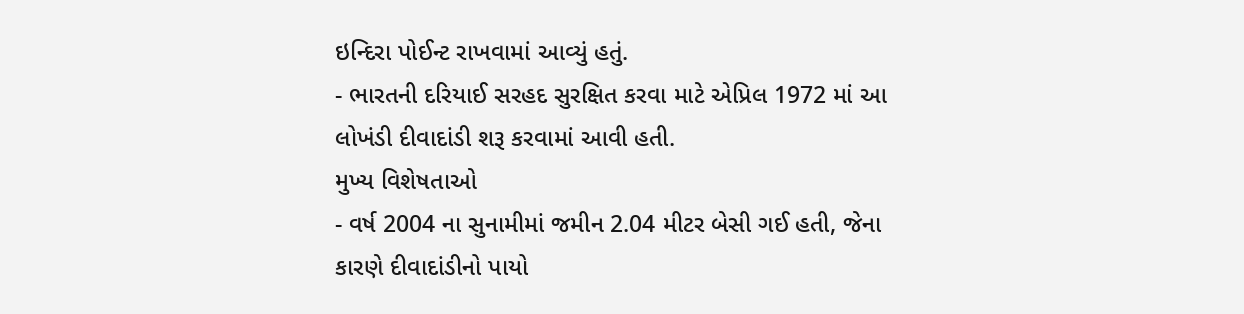ઇન્દિરા પોઈન્ટ રાખવામાં આવ્યું હતું.
- ભારતની દરિયાઈ સરહદ સુરક્ષિત કરવા માટે એપ્રિલ 1972 માં આ લોખંડી દીવાદાંડી શરૂ કરવામાં આવી હતી.
મુખ્ય વિશેષતાઓ
- વર્ષ 2004 ના સુનામીમાં જમીન 2.04 મીટર બેસી ગઈ હતી, જેના કારણે દીવાદાંડીનો પાયો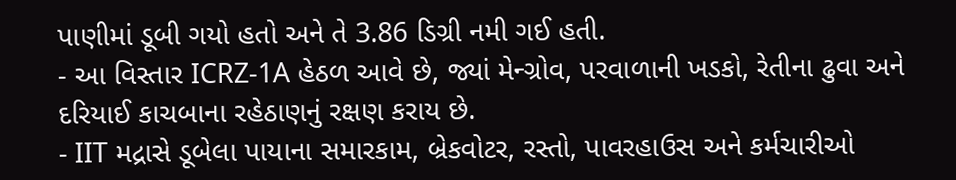પાણીમાં ડૂબી ગયો હતો અને તે 3.86 ડિગ્રી નમી ગઈ હતી.
- આ વિસ્તાર ICRZ-1A હેઠળ આવે છે, જ્યાં મેન્ગ્રોવ, પરવાળાની ખડકો, રેતીના ઢુવા અને દરિયાઈ કાચબાના રહેઠાણનું રક્ષણ કરાય છે.
- IIT મદ્રાસે ડૂબેલા પાયાના સમારકામ, બ્રેકવોટર, રસ્તો, પાવરહાઉસ અને કર્મચારીઓ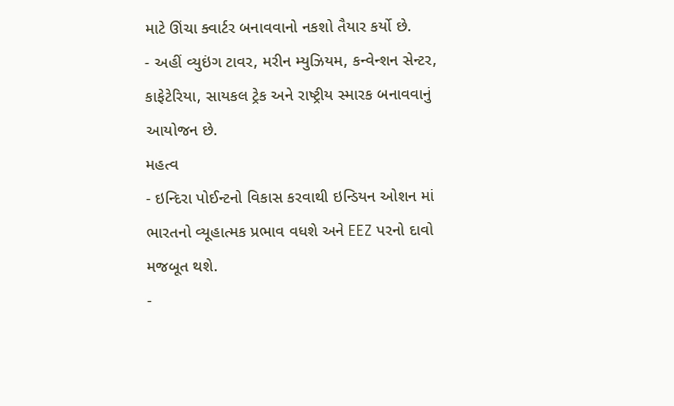માટે ઊંચા ક્વાર્ટર બનાવવાનો નકશો તૈયાર કર્યો છે.
- અહીં વ્યુઇંગ ટાવર, મરીન મ્યુઝિયમ, કન્વેન્શન સેન્ટર, કાફેટેરિયા, સાયકલ ટ્રેક અને રાષ્ટ્રીય સ્મારક બનાવવાનું આયોજન છે.
મહત્વ
- ઇન્દિરા પોઈન્ટનો વિકાસ કરવાથી ઇન્ડિયન ઓશન માં ભારતનો વ્યૂહાત્મક પ્રભાવ વધશે અને EEZ પરનો દાવો મજબૂત થશે.
-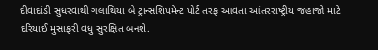દીવાદાંડી સુધરવાથી ગલાથિયા બે ટ્રાન્સશિપમેન્ટ પોર્ટ તરફ આવતા આંતરરાષ્ટ્રીય જહાજો માટે દરિયાઈ મુસાફરી વધુ સુરક્ષિત બનશે.